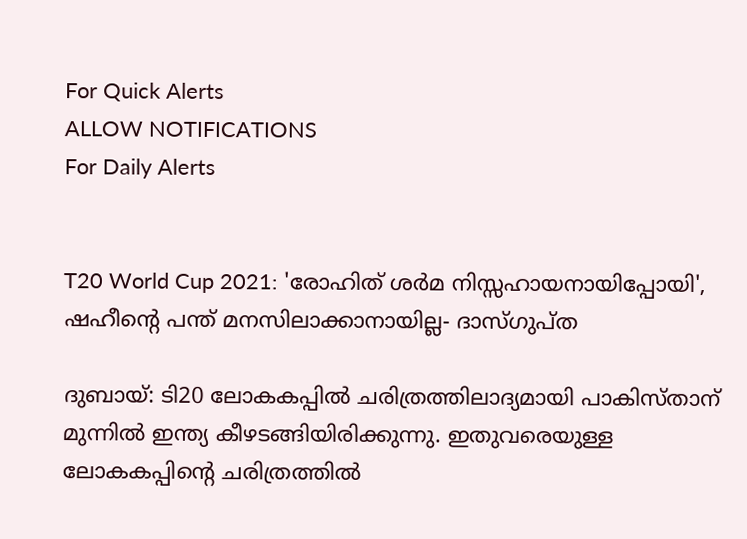For Quick Alerts
ALLOW NOTIFICATIONS
For Daily Alerts


T20 World Cup 2021: 'രോഹിത് ശര്‍മ നിസ്സഹായനായിപ്പോയി', ഷഹീന്റെ പന്ത് മനസിലാക്കാനായില്ല- ദാസ്ഗുപ്ത

ദുബായ്: ടി20 ലോകകപ്പില്‍ ചരിത്രത്തിലാദ്യമായി പാകിസ്താന് മുന്നില്‍ ഇന്ത്യ കീഴടങ്ങിയിരിക്കുന്നു. ഇതുവരെയുള്ള ലോകകപ്പിന്റെ ചരിത്രത്തില്‍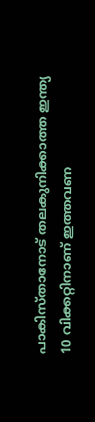പാകിസ്താനോട് തലകുനിക്കാത്ത ഇന്ത്യ 10 വിക്കറ്റിനാണ് ഇത്തവണ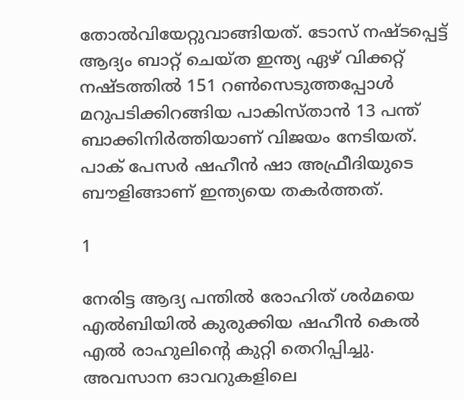തോല്‍വിയേറ്റുവാങ്ങിയത്. ടോസ് നഷ്ടപ്പെട്ട് ആദ്യം ബാറ്റ് ചെയ്ത ഇന്ത്യ ഏഴ് വിക്കറ്റ് നഷ്ടത്തില്‍ 151 റണ്‍സെടുത്തപ്പോള്‍ മറുപടിക്കിറങ്ങിയ പാകിസ്താന്‍ 13 പന്ത് ബാക്കിനിര്‍ത്തിയാണ് വിജയം നേടിയത്. പാക് പേസര്‍ ഷഹീന്‍ ഷാ അഫ്രീദിയുടെ ബൗളിങ്ങാണ് ഇന്ത്യയെ തകര്‍ത്തത്.

1

നേരിട്ട ആദ്യ പന്തില്‍ രോഹിത് ശര്‍മയെ എല്‍ബിയില്‍ കുരുക്കിയ ഷഹീന്‍ കെല്‍ എല്‍ രാഹുലിന്റെ കുറ്റി തെറിപ്പിച്ചു. അവസാന ഓവറുകളിലെ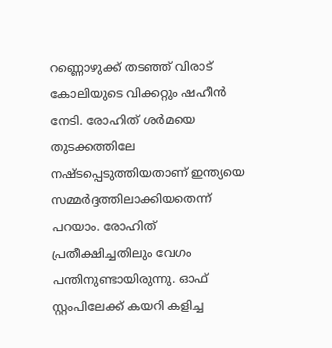റണ്ണൊഴുക്ക് തടഞ്ഞ് വിരാട് കോലിയുടെ വിക്കറ്റും ഷഹീന്‍ നേടി. രോഹിത് ശര്‍മയെ തുടക്കത്തിലേ നഷ്ടപ്പെടുത്തിയതാണ് ഇന്ത്യയെ സമ്മര്‍ദ്ദത്തിലാക്കിയതെന്ന് പറയാം. രോഹിത് പ്രതീക്ഷിച്ചതിലും വേഗം പന്തിനുണ്ടായിരുന്നു. ഓഫ് സ്റ്റംപിലേക്ക് കയറി കളിച്ച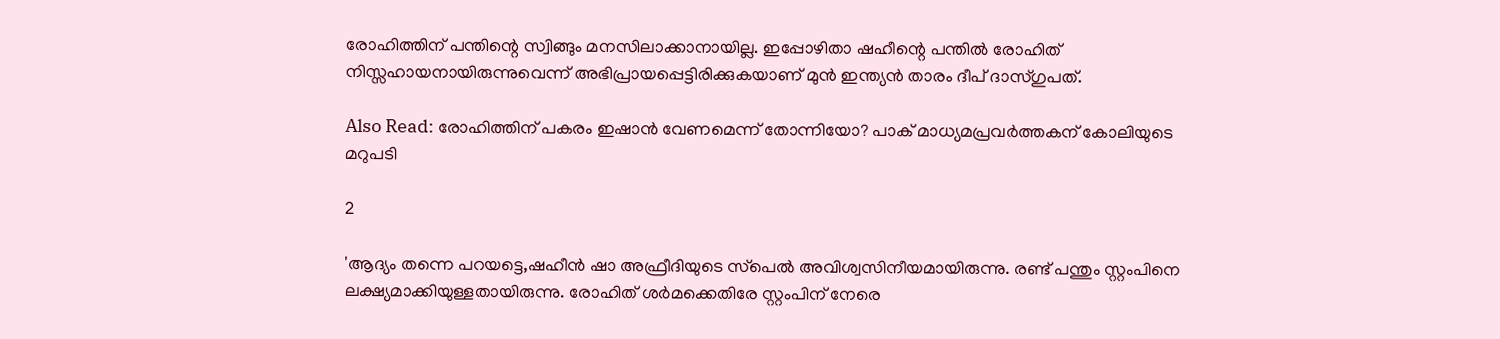രോഹിത്തിന് പന്തിന്റെ സ്വിങ്ങും മനസിലാക്കാനായില്ല. ഇപ്പോഴിതാ ഷഹീന്റെ പന്തില്‍ രോഹിത് നിസ്സഹായനായിരുന്നുവെന്ന് അഭിപ്രായപ്പെട്ടിരിക്കുകയാണ് മുന്‍ ഇന്ത്യന്‍ താരം ദീപ് ദാസ്ഗുപത്.

Also Read: രോഹിത്തിന് പകരം ഇഷാന്‍ വേണമെന്ന് തോന്നിയോ? പാക് മാധ്യമപ്രവര്‍ത്തകന് കോലിയുടെ മറുപടി

2

'ആദ്യം തന്നെ പറയട്ടെ,ഷഹീന്‍ ഷാ അഫ്രീദിയുടെ സ്‌പെല്‍ അവിശ്വസിനീയമായിരുന്നു. രണ്ട് പന്തും സ്റ്റംപിനെ ലക്ഷ്യമാക്കിയുള്ളതായിരുന്നു. രോഹിത് ശര്‍മക്കെതിരേ സ്റ്റംപിന് നേരെ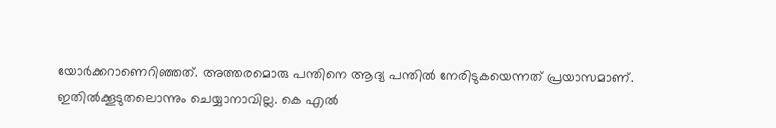യോര്‍ക്കറാണെറിഞ്ഞത്. അത്തരമൊരു പന്തിനെ ആദ്യ പന്തില്‍ നേരിടുകയെന്നത് പ്രയാസമാണ്. ഇതില്‍ക്കൂടുതലൊന്നും ചെയ്യാനാവില്ല. കെ എല്‍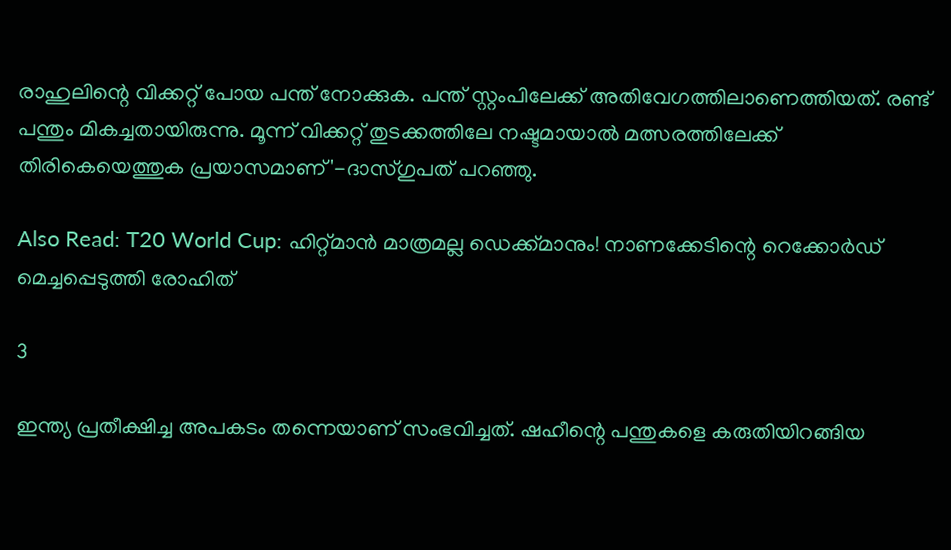രാഹുലിന്റെ വിക്കറ്റ് പോയ പന്ത് നോക്കുക. പന്ത് സ്റ്റംപിലേക്ക് അതിവേഗത്തിലാണെത്തിയത്. രണ്ട് പന്തും മികച്ചതായിരുന്നു. മൂന്ന് വിക്കറ്റ് തുടക്കത്തിലേ നഷ്ടമായാല്‍ മത്സരത്തിലേക്ക് തിരികെയെത്തുക പ്രയാസമാണ്'-ദാസ്ഗുപത് പറഞ്ഞു.

Also Read: T20 World Cup: ഹിറ്റ്മാന്‍ മാത്രമല്ല ഡെക്ക്മാനും! നാണക്കേടിന്റെ റെക്കോര്‍ഡ് മെച്ചപ്പെടുത്തി രോഹിത്

3

ഇന്ത്യ പ്രതീക്ഷിച്ച അപകടം തന്നെയാണ് സംഭവിച്ചത്. ഷഹീന്റെ പന്തുകളെ കരുതിയിറങ്ങിയ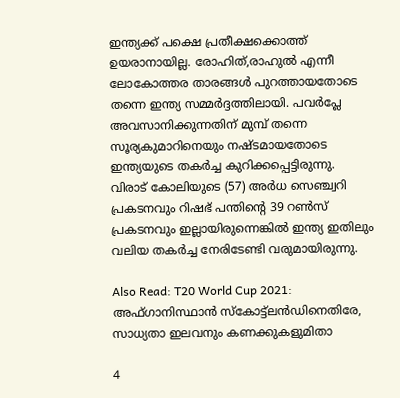ഇന്ത്യക്ക് പക്ഷെ പ്രതീക്ഷക്കൊത്ത് ഉയരാനായില്ല. രോഹിത്,രാഹുല്‍ എന്നീ ലോകോത്തര താരങ്ങള്‍ പുറത്തായതോടെ തന്നെ ഇന്ത്യ സമ്മര്‍ദ്ദത്തിലായി. പവര്‍പ്ലേ അവസാനിക്കുന്നതിന് മുമ്പ് തന്നെ സൂര്യകുമാറിനെയും നഷ്ടമായതോടെ ഇന്ത്യയുടെ തകര്‍ച്ച കുറിക്കപ്പെട്ടിരുന്നു. വിരാട് കോലിയുടെ (57) അര്‍ധ സെഞ്ച്വറി പ്രകടനവും റിഷഭ് പന്തിന്റെ 39 റണ്‍സ് പ്രകടനവും ഇല്ലായിരുന്നെങ്കില്‍ ഇന്ത്യ ഇതിലും വലിയ തകര്‍ച്ച നേരിടേണ്ടി വരുമായിരുന്നു.

Also Read: T20 World Cup 2021: അഫ്ഗാനിസ്ഥാന്‍ സ്‌കോട്ട്‌ലന്‍ഡിനെതിരേ, സാധ്യതാ ഇലവനും കണക്കുകളുമിതാ

4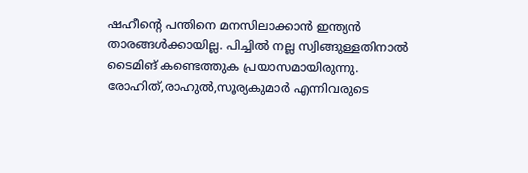ഷഹീന്റെ പന്തിനെ മനസിലാക്കാന്‍ ഇന്ത്യന്‍ താരങ്ങള്‍ക്കായില്ല. പിച്ചില്‍ നല്ല സ്വിങ്ങുള്ളതിനാല്‍ ടൈമിങ് കണ്ടെത്തുക പ്രയാസമായിരുന്നു. രോഹിത്,രാഹുല്‍,സൂര്യകുമാര്‍ എന്നിവരുടെ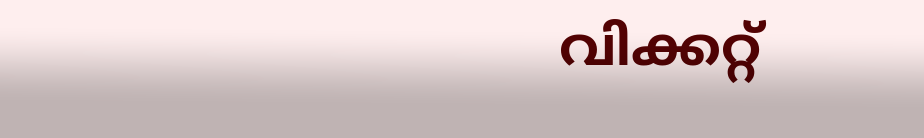വിക്കറ്റ്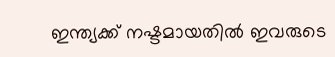ഇന്ത്യക്ക് നഷ്ടമായതില്‍ ഇവരുടെ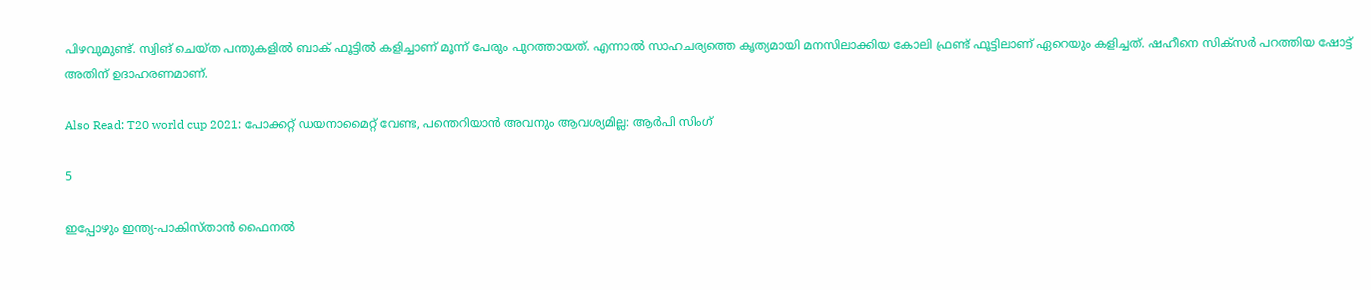പിഴവുമുണ്ട്. സ്വിങ് ചെയ്ത പന്തുകളില്‍ ബാക് ഫൂട്ടില്‍ കളിച്ചാണ് മൂന്ന് പേരും പുറത്തായത്. എന്നാല്‍ സാഹചര്യത്തെ കൃത്യമായി മനസിലാക്കിയ കോലി ഫ്രണ്ട് ഫൂട്ടിലാണ് ഏറെയും കളിച്ചത്. ഷഹീനെ സിക്‌സര്‍ പറത്തിയ ഷോട്ട് അതിന് ഉദാഹരണമാണ്.

Also Read: T20 world cup 2021: പോക്കറ്റ് ഡയനാമൈറ്റ് വേണ്ട, പന്തെറിയാന്‍ അവനും ആവശ്യമില്ല: ആര്‍പി സിംഗ്

5

ഇപ്പോഴും ഇന്ത്യ-പാകിസ്താന്‍ ഫൈനല്‍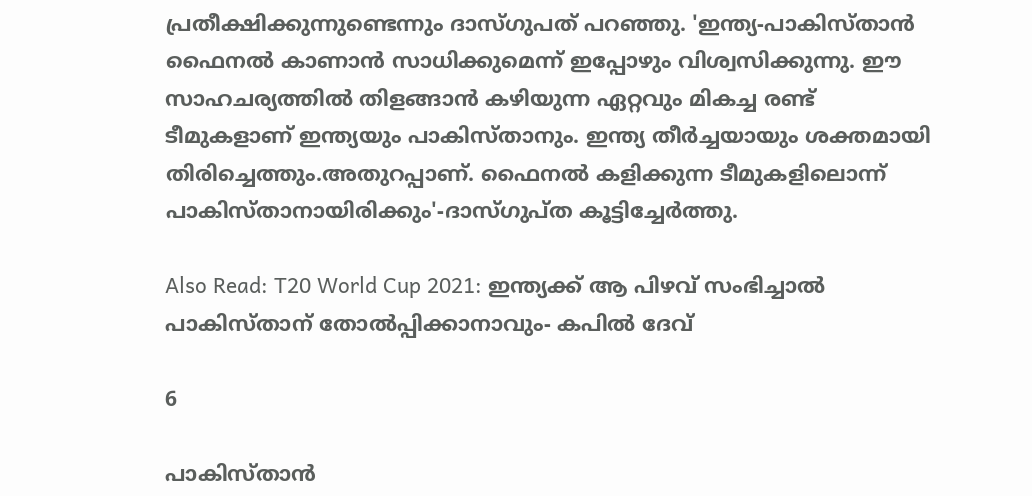പ്രതീക്ഷിക്കുന്നുണ്ടെന്നും ദാസ്ഗുപത് പറഞ്ഞു. 'ഇന്ത്യ-പാകിസ്താന്‍ ഫൈനല്‍ കാണാന്‍ സാധിക്കുമെന്ന് ഇപ്പോഴും വിശ്വസിക്കുന്നു. ഈ സാഹചര്യത്തില്‍ തിളങ്ങാന്‍ കഴിയുന്ന ഏറ്റവും മികച്ച രണ്ട് ടീമുകളാണ് ഇന്ത്യയും പാകിസ്താനും. ഇന്ത്യ തീര്‍ച്ചയായും ശക്തമായി തിരിച്ചെത്തും.അതുറപ്പാണ്. ഫൈനല്‍ കളിക്കുന്ന ടീമുകളിലൊന്ന് പാകിസ്താനായിരിക്കും'-ദാസ്ഗുപ്ത കൂട്ടിച്ചേര്‍ത്തു.

Also Read: T20 World Cup 2021: ഇന്ത്യക്ക് ആ പിഴവ് സംഭിച്ചാല്‍ പാകിസ്താന് തോല്‍പ്പിക്കാനാവും- കപില്‍ ദേവ്

6

പാകിസ്താന്‍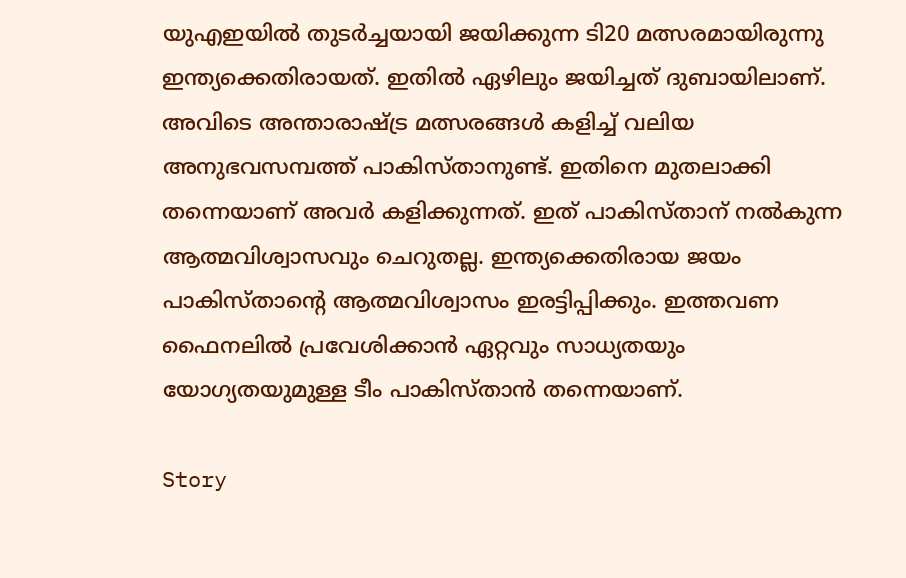യുഎഇയില്‍ തുടര്‍ച്ചയായി ജയിക്കുന്ന ടി20 മത്സരമായിരുന്നു ഇന്ത്യക്കെതിരായത്. ഇതില്‍ ഏഴിലും ജയിച്ചത് ദുബായിലാണ്. അവിടെ അന്താരാഷ്ട്ര മത്സരങ്ങള്‍ കളിച്ച് വലിയ അനുഭവസമ്പത്ത് പാകിസ്താനുണ്ട്. ഇതിനെ മുതലാക്കി തന്നെയാണ് അവര്‍ കളിക്കുന്നത്. ഇത് പാകിസ്താന് നല്‍കുന്ന ആത്മവിശ്വാസവും ചെറുതല്ല. ഇന്ത്യക്കെതിരായ ജയം പാകിസ്താന്റെ ആത്മവിശ്വാസം ഇരട്ടിപ്പിക്കും. ഇത്തവണ ഫൈനലില്‍ പ്രവേശിക്കാന്‍ ഏറ്റവും സാധ്യതയും യോഗ്യതയുമുള്ള ടീം പാകിസ്താന്‍ തന്നെയാണ്.

Story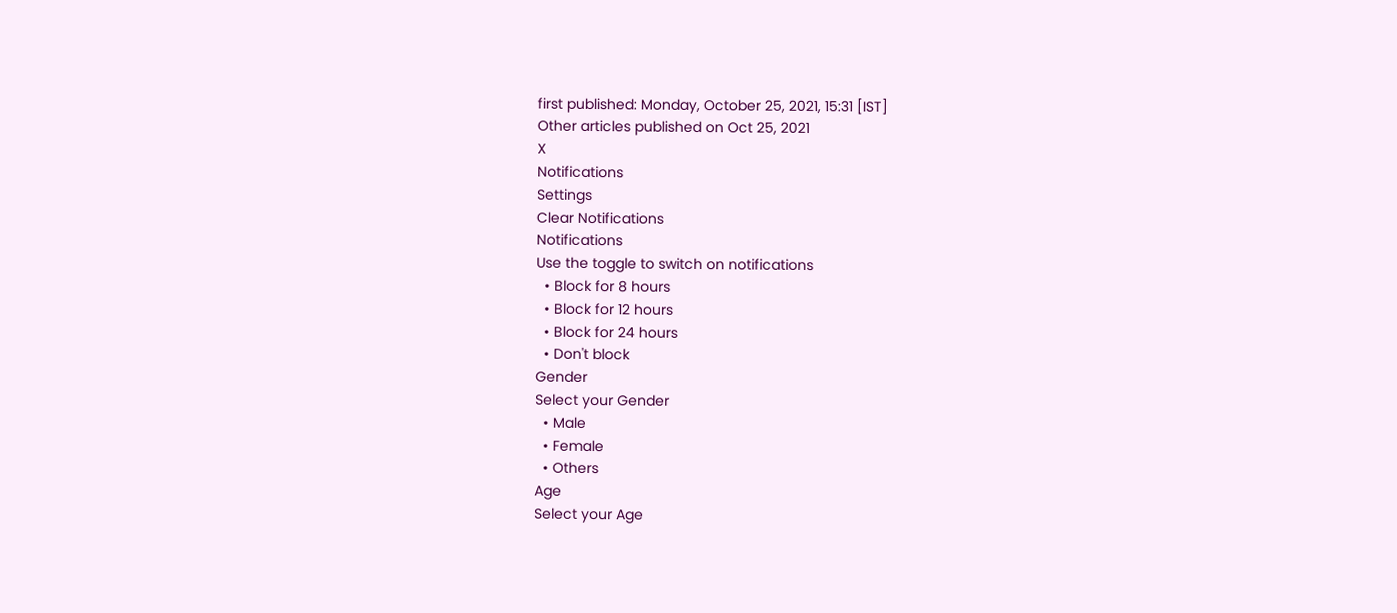first published: Monday, October 25, 2021, 15:31 [IST]
Other articles published on Oct 25, 2021
X
Notifications
Settings
Clear Notifications
Notifications
Use the toggle to switch on notifications
  • Block for 8 hours
  • Block for 12 hours
  • Block for 24 hours
  • Don't block
Gender
Select your Gender
  • Male
  • Female
  • Others
Age
Select your Age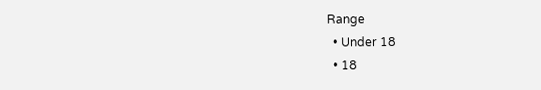Range
  • Under 18
  • 18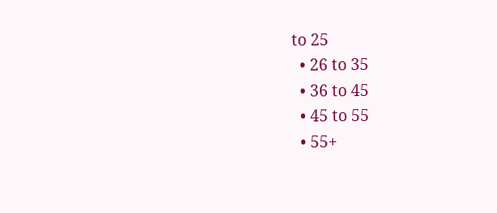to 25
  • 26 to 35
  • 36 to 45
  • 45 to 55
  • 55+